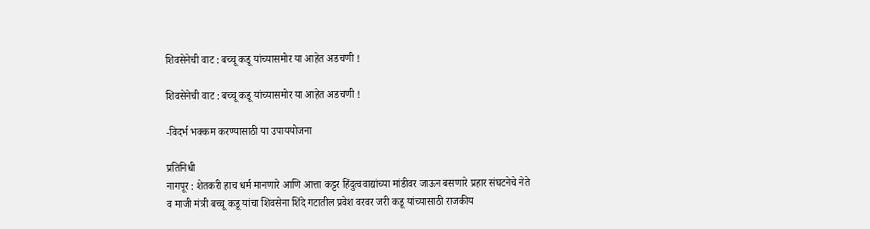शिवसेनेची वाट : बच्चू कडू यांच्यासमोर या आहेत अडचणी !

शिवसेनेची वाट : बच्चू कडू यांच्यासमोर या आहेत अडचणी !

-विदर्भ भक्कम करण्यासाठी या उपाययोजना

प्रतिनिधी
नागपूर : शेतकरी हाच धर्म मानणारे आणि आत्ता कट्टर हिंदुत्ववाद्यांच्या मांडीवर जाऊन बसणारे प्रहार संघटनेचे नेते व माजी मंत्री बच्चू कडू यांचा शिवसेना शिंदे गटातील प्रवेश वरवर जरी कडू यांच्यासाठी राजकीय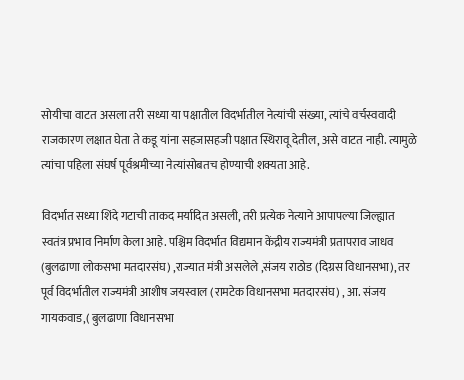सोयीचा वाटत असला तरी सध्या या पक्षातील विदर्भातील नेत्यांची संख्या, त्यांचे वर्चस्ववादी राजकारण लक्षात घेता ते कडू यांना सहजासहजी पक्षात स्थिरावू देतील, असे वाटत नाही. त्यामुळे त्यांचा पहिला संघर्ष पूर्वश्रमीच्या नेत्यांसोबतच होण्याची शक्यता आहे.

विदर्भात सध्या शिंदे गटाची ताकद मर्यादित असली, तरी प्रत्येक नेत्याने आपापल्या जिल्ह्यात स्वतंत्र प्रभाव निर्माण केला आहे. पश्चिम विदर्भात विद्यमान केंद्रीय राज्यमंत्री प्रतापराव जाधव (बुलढाणा लोकसभा मतदारसंघ) ,राज्यात मंत्री असलेले ,संजय राठोड (दिग्रस विधानसभा), तर पूर्व विदर्भातील राज्यमंत्री आशीष जयस्वाल (रामटेक विधानसभा मतदारसंघ) , आ. संजय गायकवाड,( बुलढाणा विधानसभा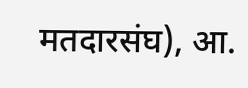मतदारसंघ), आ.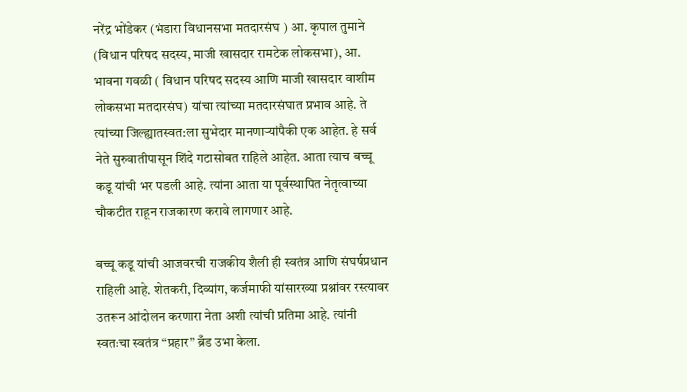नरेंद्र भोंडेकर (भंडारा विधानसभा मतदारसंघ ) आ. कृपाल तुमाने (विधान परिषद सदस्य, माजी खासदार रामटेक लोकसभा), आ. भावना गवळी ( विधान परिषद सदस्य आणि माजी खासदार वाशीम लोकसभा मतदारसंघ) यांचा त्यांच्या मतदारसंघात प्रभाव आहे. ते त्यांच्या जिल्ह्यातस्वत:ला सुभेदार मानणाऱ्यांपैकी एक आहेत. हे सर्व नेते सुरुवातीपासून शिंदे गटासोबत राहिले आहेत. आता त्याच बच्चू कडू यांची भर पडली आहे. त्यांना आता या पूर्वस्थापित नेतृत्वाच्या चौकटीत राहून राजकारण करावे लागणार आहे.

बच्चू कडू यांची आजवरची राजकीय शैली ही स्वतंत्र आणि संघर्षप्रधान राहिली आहे. शेतकरी, दिव्यांग, कर्जमाफी यांसारख्या प्रश्नांवर रस्त्यावर उतरून आंदोलन करणारा नेता अशी त्यांची प्रतिमा आहे. त्यांनी स्वतःचा स्वतंत्र “प्रहार” ब्रँड उभा केला.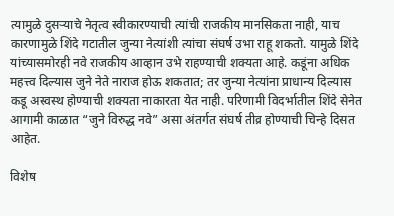त्यामुळे दुसऱ्याचे नेतृत्व स्वीकारण्याची त्यांची राजकीय मानसिकता नाही, याच कारणामुळे शिंदे गटातील जुन्या नेत्यांशी त्यांचा संघर्ष उभा राहू शकतो. यामुळे शिंदे यांच्यासमोरही नवे राजकीय आव्हान उभे राहण्याची शक्यता आहे. कडूंना अधिक महत्त्व दिल्यास जुने नेते नाराज होऊ शकतात; तर जुन्या नेत्यांना प्राधान्य दिल्यास कडू अस्वस्थ होण्याची शक्यता नाकारता येत नाही. परिणामी विदर्भातील शिंदे सेनेत आगामी काळात “जुने विरुद्ध नवे” असा अंतर्गत संघर्ष तीव्र होण्याची चिन्हे दिसत आहेत.

विशेष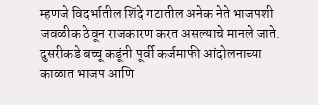म्हणजे विदर्भातील शिंदे गटातील अनेक नेते भाजपशी जवळीक ठेवून राजकारण करत असल्याचे मानले जाते. दुसरीकडे बच्चू कडूंनी पूर्वी कर्जमाफी आंदोलनाच्या काळात भाजप आणि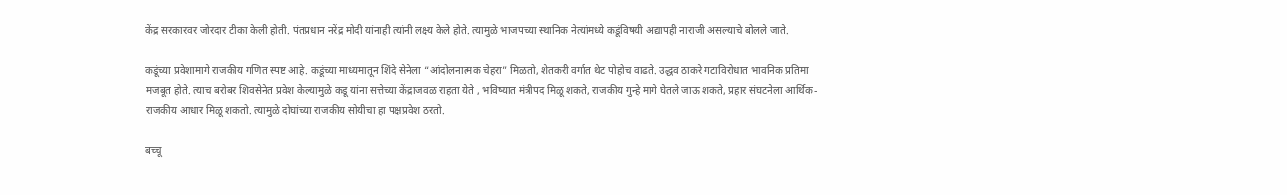केंद्र सरकारवर जोरदार टीका केली होती. पंतप्रधान नरेंद्र मोदी यांनाही त्यांनी लक्ष्य केले होते. त्यामुळे भाजपच्या स्थानिक नेत्यांमध्ये कडूंविषयी अद्यापही नाराजी असल्याचे बोलले जाते.

कडूंच्या प्रवेशामागे राजकीय गणित स्पष्ट आहे. कडूंच्या माध्यमातून शिंदे सेनेला “आंदोलनात्मक चेहरा” मिळतो, शेतकरी वर्गात थेट पोहोच वाढते. उद्धव ठाकरे गटाविरोधात भावनिक प्रतिमा मजबूत होते. त्याच बरोबर शिवसेनेत प्रवेश केल्यामुळे कडू यांना सत्तेच्या केंद्राजवळ राहता येते , भविष्यात मंत्रीपद मिळू शकते, राजकीय गुन्हे मागे घेतले जाऊ शकते, प्रहार संघटनेला आर्थिक-राजकीय आधार मिळू शकतो. त्यामुळे दोघांच्या राजकीय सोयीचा हा पक्षप्रवेश ठरतो.

बच्चू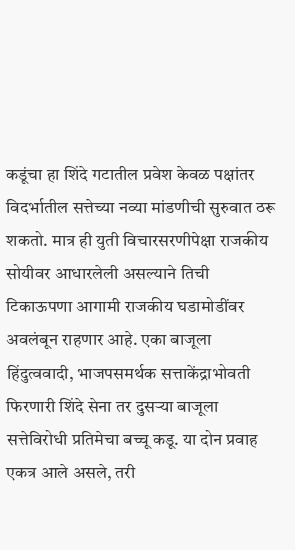कडूंचा हा शिंदे गटातील प्रवेश केवळ पक्षांतर विदर्भातील सत्तेच्या नव्या मांडणीची सुरुवात ठरू शकतो. मात्र ही युती विचारसरणीपेक्षा राजकीय सोयीवर आधारलेली असल्याने तिची टिकाऊपणा आगामी राजकीय घडामोडींवर अवलंबून राहणार आहे. एका बाजूला हिंदुत्ववादी, भाजपसमर्थक सत्ताकेंद्राभोवती फिरणारी शिंदे सेना तर दुसऱ्या बाजूला सत्तेविरोधी प्रतिमेचा बच्चू कडू. या दोन प्रवाह एकत्र आले असले, तरी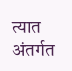त्यात अंतर्गत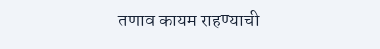तणाव कायम राहण्याची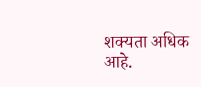शक्यता अधिक आहे.